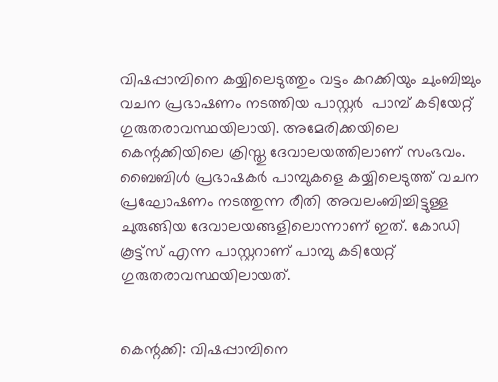വിഷപ്പാമ്പിനെ കയ്യിലെടുത്തും വട്ടം കറക്കിയും ചുംബിച്ചും വചന പ്രഭാഷണം നടത്തിയ പാസ്റ്റര്‍  പാമ്പ് കടിയേറ്റ് ഗുരുതരാവസ്ഥയിലായി. അമേരിക്കയിലെ കെന്റക്കിയിലെ ക്രിസ്തു ദേവാലയത്തിലാണ് സംഭവം. ബൈബിള്‍ പ്രഭാഷകര്‍ പാമ്പുകളെ കയ്യിലെടുത്ത് വചന പ്രഘോഷണം നടത്തുന്ന രീതി അവലംബിച്ചിട്ടുള്ള ചുരുങ്ങിയ ദേവാലയങ്ങളിലൊന്നാണ് ഇത്. കോഡി കൂട്ട്സ് എന്ന പാസ്റ്ററാണ് പാമ്പു കടിയേറ്റ് ഗുരുതരാവസ്ഥയിലായത്.


കെന്റക്കി: വിഷപ്പാമ്പിനെ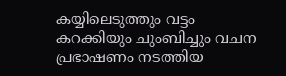കയ്യിലെടുത്തും വട്ടം കറക്കിയും ചുംബിച്ചും വചന പ്രഭാഷണം നടത്തിയ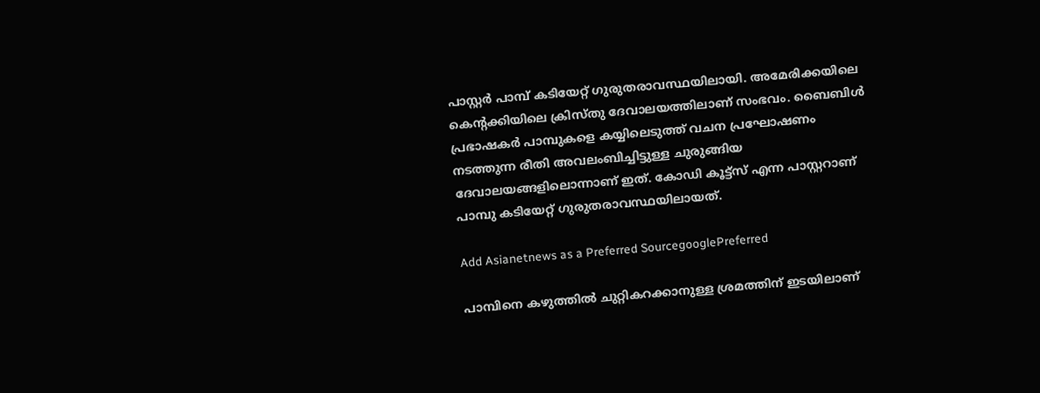പാസ്റ്റര്‍ പാമ്പ് കടിയേറ്റ് ഗുരുതരാവസ്ഥയിലായി. അമേരിക്കയിലെ കെന്റക്കിയിലെ ക്രിസ്തു ദേവാലയത്തിലാണ് സംഭവം. ബൈബിള്‍ പ്രഭാഷകര്‍ പാമ്പുകളെ കയ്യിലെടുത്ത് വചന പ്രഘോഷണം നടത്തുന്ന രീതി അവലംബിച്ചിട്ടുള്ള ചുരുങ്ങിയ ദേവാലയങ്ങളിലൊന്നാണ് ഇത്. കോഡി കൂട്ട്സ് എന്ന പാസ്റ്ററാണ് പാമ്പു കടിയേറ്റ് ഗുരുതരാവസ്ഥയിലായത്.

Add Asianetnews as a Preferred SourcegooglePreferred

പാമ്പിനെ കഴുത്തില്‍ ചുറ്റികറക്കാനുള്ള ശ്രമത്തിന് ഇടയിലാണ്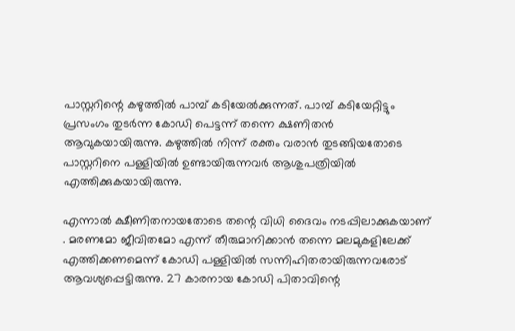പാസ്റ്ററിന്റെ കഴുത്തില്‍ പാമ്പ് കടിയേല്‍ക്കുന്നത്. പാമ്പ് കടിയേറ്റിട്ടും പ്രസംഗം തുടര്‍ന്ന കോഡി പെട്ടന്ന് തന്നെ ക്ഷണിതന്‍ ആവുകയായിരുന്നു. കഴുത്തില്‍ നിന്ന് രക്തം വരാന്‍ തുടങ്ങിയതോടെ പാസ്റ്ററിനെ പള്ളിയില്‍ ഉണ്ടായിരുന്നവര്‍ ആശുപത്രിയില്‍ എത്തിക്കുകയായിരുന്നു.

എന്നാല്‍ ക്ഷീണിതനായതോടെ തന്റെ വിധി ദൈവം നടപ്പിലാക്കുകയാണ് . മരണമോ ജീവിതമോ എന്ന് തീരുമാനിക്കാന്‍ തന്നെ മലമുകളിലേക്ക് എത്തിക്കണമെന്ന് കോഡി പള്ളിയില്‍ സന്നിഹിതരായിരുന്നവരോട് ആവശ്യപ്പെട്ടിരുന്നു. 27 കാരനായ കോഡി പിതാവിന്റെ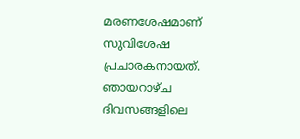മരണശേഷമാണ് സുവിശേഷ പ്രചാരകനായത്. ഞായറാഴ്ച ദിവസങ്ങളിലെ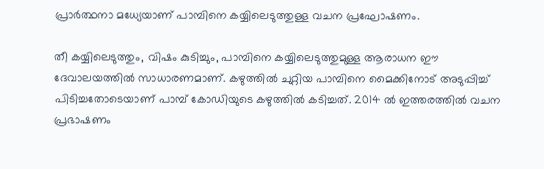പ്രാര്‍ത്ഥനാ മധ്യേയാണ് പാമ്പിനെ കയ്യിലെടുത്തുള്ള വചന പ്രഘോഷണം.

തീ കയ്യിലെടുത്തും, വിഷം കുടിച്ചും, പാമ്പിനെ കയ്യിലെടുത്തുമുള്ള ആരാധന ഈ ദേവാലയത്തില്‍ സാധാരണമാണ്. കഴുത്തില്‍ ചുറ്റിയ പാമ്പിനെ മൈക്കിനോട് അടുപ്പിച്ച് പിടിച്ചതോടെയാണ് പാമ്പ് കോഡിയുടെ കഴുത്തില്‍ കടിച്ചത്. 2014 ല്‍ ഇത്തരത്തില്‍ വചന പ്രഭാഷണം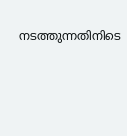നടത്തുന്നതിനിടെ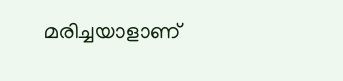മരിച്ചയാളാണ്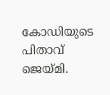കോഡിയുടെ പിതാവ് ജെയ്മി.